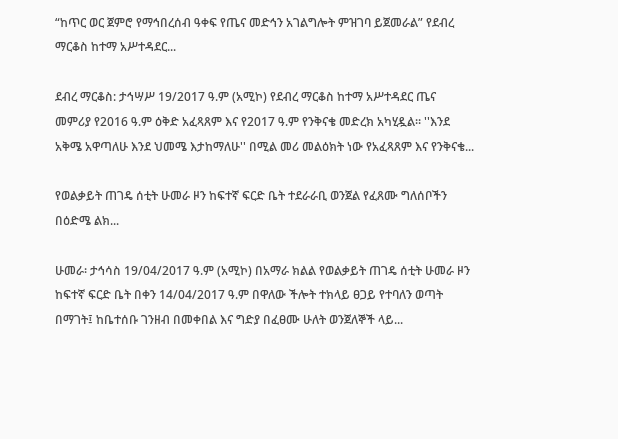“ከጥር ወር ጀምሮ የማኅበረሰብ ዓቀፍ የጤና መድኅን አገልግሎት ምዝገባ ይጀመራል” የደብረ ማርቆስ ከተማ አሥተዳደር...

ደብረ ማርቆስ: ታኅሣሥ 19/2017 ዓ.ም (አሚኮ) የደብረ ማርቆስ ከተማ አሥተዳደር ጤና መምሪያ የ2016 ዓ.ም ዕቅድ አፈጻጸም እና የ2017 ዓ.ም የንቅናቄ መድረክ አካሂዷል። ''እንደ አቅሜ አዋጣለሁ እንደ ህመሜ እታከማለሁ'' በሚል መሪ መልዕክት ነው የአፈጻጸም እና የንቅናቄ...

የወልቃይት ጠገዴ ሰቲት ሁመራ ዞን ከፍተኛ ፍርድ ቤት ተደራራቢ ወንጀል የፈጸሙ ግለሰቦችን በዕድሜ ልክ...

ሁመራ፡ ታኅሳስ 19/04/2017 ዓ.ም (አሚኮ) በአማራ ክልል የወልቃይት ጠገዴ ሰቲት ሁመራ ዞን ከፍተኛ ፍርድ ቤት በቀን 14/04/2017 ዓ.ም በዋለው ችሎት ተክላይ ፀጋይ የተባለን ወጣት በማገት፤ ከቤተሰቡ ገንዘብ በመቀበል እና ግድያ በፈፀሙ ሁለት ወንጀለኞች ላይ...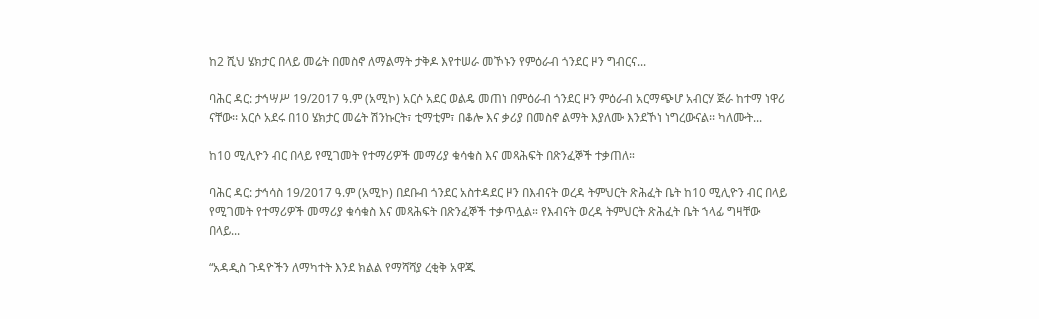ከ2 ሺህ ሄክታር በላይ መሬት በመስኖ ለማልማት ታቅዶ እየተሠራ መኾኑን የምዕራብ ጎንደር ዞን ግብርና...

ባሕር ዳር: ታኅሣሥ 19/2017 ዓ.ም (አሚኮ) አርሶ አደር ወልዴ መጠነ በምዕራብ ጎንደር ዞን ምዕራብ አርማጭሆ አብርሃ ጅራ ከተማ ነዋሪ ናቸው፡፡ አርሶ አደሩ በ10 ሄክታር መሬት ሽንኩርት፣ ቲማቲም፣ በቆሎ እና ቃሪያ በመስኖ ልማት እያለሙ እንደኾነ ነግረውናል፡፡ ካለሙት...

ከ10 ሚሊዮን ብር በላይ የሚገመት የተማሪዎች መማሪያ ቁሳቁስ እና መጻሕፍት በጽንፈኞች ተቃጠለ።

ባሕር ዳር: ታኅሳስ 19/2017 ዓ.ም (አሚኮ) በደቡብ ጎንደር አስተዳደር ዞን በእብናት ወረዳ ትምህርት ጽሕፈት ቤት ከ10 ሚሊዮን ብር በላይ የሚገመት የተማሪዎች መማሪያ ቁሳቁስ እና መጻሕፍት በጽንፈኞች ተቃጥሏል። የእብናት ወረዳ ትምህርት ጽሕፈት ቤት ኀላፊ ግዛቸው በላይ...

“አዳዲስ ጉዳዮችን ለማካተት እንደ ክልል የማሻሻያ ረቂቅ አዋጁ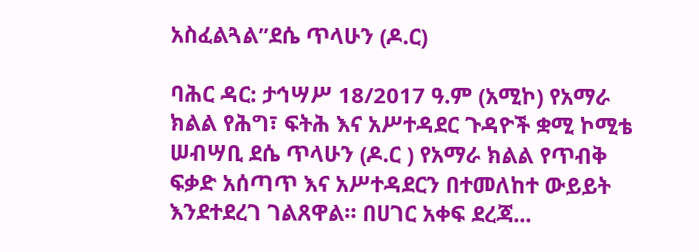አስፈልጓል”ደሴ ጥላሁን (ዶ.ር)

ባሕር ዳር: ታኅሣሥ 18/2017 ዓ.ም (አሚኮ) የአማራ ክልል የሕግ፣ ፍትሕ እና አሥተዳደር ጉዳዮች ቋሚ ኮሚቴ ሠብሣቢ ደሴ ጥላሁን (ዶ.ር ) የአማራ ክልል የጥብቅ ፍቃድ አሰጣጥ እና አሥተዳደርን በተመለከተ ውይይት እንደተደረገ ገልጸዋል። በሀገር አቀፍ ደረጃ...